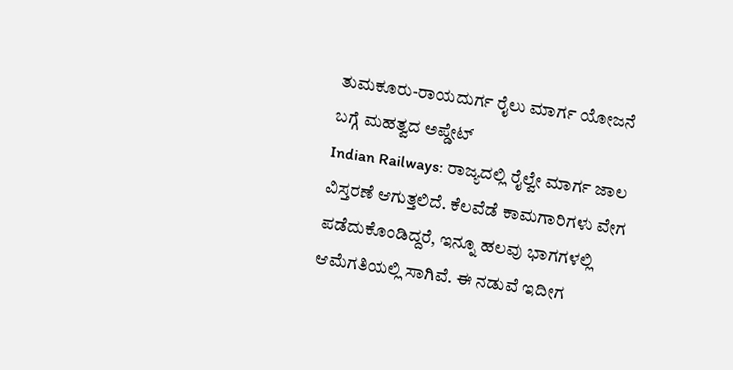ತುಮಕೂರು-ರಾಯದುರ್ಗ ರೈಲು ಮಾರ್ಗ ಯೋಜನೆ ಬಗ್ಗೆ ಮಹತ್ವದ ಅಪ್ಡೇಟ್
Indian Railways: ರಾಜ್ಯದಲ್ಲಿ ರೈಲ್ವೇ ಮಾರ್ಗ ಜಾಲ ವಿಸ್ತರಣೆ ಆಗುತ್ತಲಿದೆ. ಕೆಲವೆಡೆ ಕಾಮಗಾರಿಗಳು ವೇಗ ಪಡೆದುಕೊಂಡಿದ್ದರೆ, ಇನ್ನೂ ಹಲವು ಭಾಗಗಳಲ್ಲಿ ಆಮೆಗತಿಯಲ್ಲಿ ಸಾಗಿವೆ. ಈ ನಡುವೆ ಇದೀಗ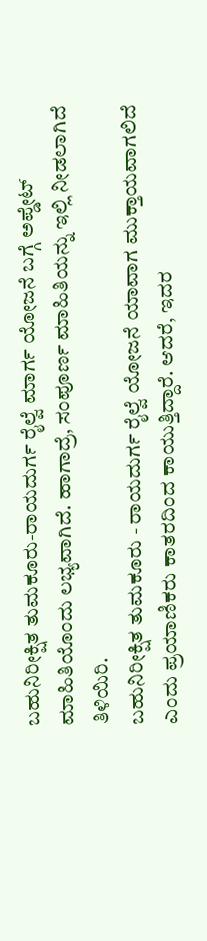ಬಹುನಿರೀಕ್ಷಿತ ತುಮಕೂರು-ರಾಯದುರ್ಗ ರೈಲ್ವೆ ಮಾರ್ಗ ಯೋಜನೆ ಬಗ್ಗೆ ಅಪ್ಡೇಟ್ ಮಾಹಿತಿಯೊಂದು ಲಭ್ಯವಾಗಿದೆ. ಹಾಗಾದ್ರೆ, ಸಂಪೂರ್ಣ ಮಾಹಿತಿಯನ್ನು ಇಲ್ಲಿ ನೀಡಲಾಗಿದೆ ತಿಳಿಯಿರಿ.
ಬಹುನಿರೀಕ್ಷಿತ ತುಮಕೂರು - ರಾಯದುರ್ಗ ರೈಲ್ವೆ ಯೋಜನೆ ಯಾವಾಗ ಮುಕ್ತಾಯವಾಗಲಿದೆ ಎಂದು ಪ್ರಯಾಣಿಕರು ಕಾತರದಿಂದ ಕಾಯುತ್ತಿದ್ದಾರೆ. ಆದರೆ, ಇದರ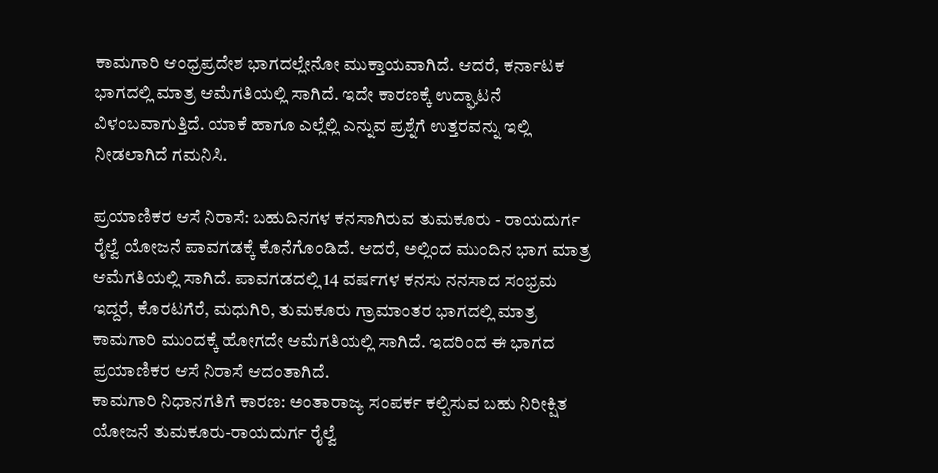ಕಾಮಗಾರಿ ಆಂಧ್ರಪ್ರದೇಶ ಭಾಗದಲ್ಲೇನೋ ಮುಕ್ತಾಯವಾಗಿದೆ. ಆದರೆ, ಕರ್ನಾಟಕ ಭಾಗದಲ್ಲಿ ಮಾತ್ರ ಆಮೆಗತಿಯಲ್ಲಿ ಸಾಗಿದೆ. ಇದೇ ಕಾರಣಕ್ಕೆ ಉದ್ಘಾಟನೆ ವಿಳಂಬವಾಗುತ್ತಿದೆ. ಯಾಕೆ ಹಾಗೂ ಎಲ್ಲೆಲ್ಲಿ ಎನ್ನುವ ಪ್ರಶ್ನೆಗೆ ಉತ್ತರವನ್ನು ಇಲ್ಲಿ ನೀಡಲಾಗಿದೆ ಗಮನಿಸಿ.

ಪ್ರಯಾಣಿಕರ ಆಸೆ ನಿರಾಸೆ: ಬಹುದಿನಗಳ ಕನಸಾಗಿರುವ ತುಮಕೂರು - ರಾಯದುರ್ಗ ರೈಲ್ವೆ ಯೋಜನೆ ಪಾವಗಡಕ್ಕೆ ಕೊನೆಗೊಂಡಿದೆ. ಆದರೆ, ಅಲ್ಲಿಂದ ಮುಂದಿನ ಭಾಗ ಮಾತ್ರ ಆಮೆಗತಿಯಲ್ಲಿ ಸಾಗಿದೆ. ಪಾವಗಡದಲ್ಲಿ 14 ವರ್ಷಗಳ ಕನಸು ನನಸಾದ ಸಂಭ್ರಮ ಇದ್ದರೆ, ಕೊರಟಗೆರೆ, ಮಧುಗಿರಿ, ತುಮಕೂರು ಗ್ರಾಮಾಂತರ ಭಾಗದಲ್ಲಿ ಮಾತ್ರ ಕಾಮಗಾರಿ ಮುಂದಕ್ಕೆ ಹೋಗದೇ ಆಮೆಗತಿಯಲ್ಲಿ ಸಾಗಿದೆ. ಇದರಿಂದ ಈ ಭಾಗದ ಪ್ರಯಾಣಿಕರ ಆಸೆ ನಿರಾಸೆ ಆದಂತಾಗಿದೆ.
ಕಾಮಗಾರಿ ನಿಧಾನಗತಿಗೆ ಕಾರಣ: ಅಂತಾರಾಜ್ಯ ಸಂಪರ್ಕ ಕಲ್ಪಿಸುವ ಬಹು ನಿರೀಕ್ಷಿತ ಯೋಜನೆ ತುಮಕೂರು-ರಾಯದುರ್ಗ ರೈಲ್ವೆ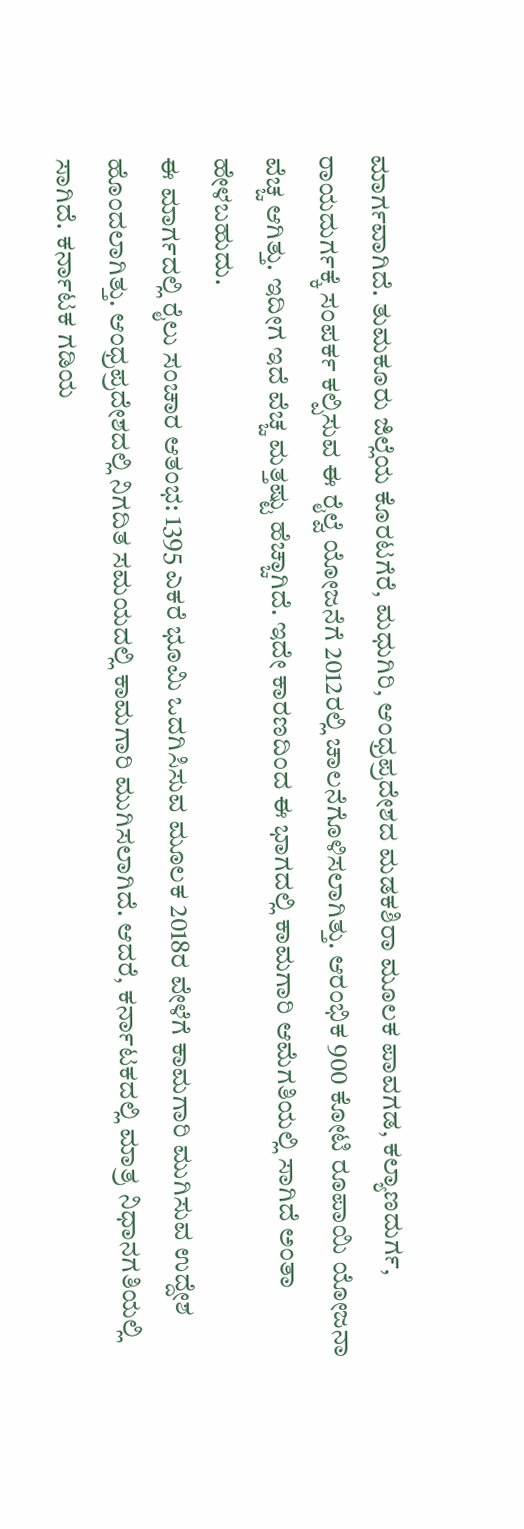ಮಾರ್ಗವಾಗಿದೆ. ತುಮಕೂರು ಜಿಲ್ಲೆಯ ಕೊರಟಗೆರೆ, ಮಧುಗಿರಿ, ಆಂಧ್ರಪ್ರದೇಶದ ಮಡಕಶಿರಾ ಮೂಲಕ ಪಾವಗಡ, ಕಲ್ಯಾಣದುರ್ಗ, ರಾಯದುರ್ಗಕ್ಕೆ ಸಂಪರ್ಕ ಕಲ್ಪಿಸುವ ಈ ರೈಲ್ವೆ ಯೋಜನೆಗೆ 2012ರಲ್ಲಿ ಚಾಲನೆಗೊಳಿಸಲಾಗಿತ್ತು. ಆರಂಭಿಕ 900 ಕೋಟಿ ರೂಪಾಯಿ ಯೋಜನಾ ವೆಚ್ಚ ಆಗಿತ್ತು. ಇದೀಗ ಇದೆ ವೆಚ್ಚ ಮತ್ತಷ್ಟು ಹೆಚ್ಚಾಗಿದೆ. ಇದೇ ಕಾರಣದಿಂದ ಈ ಭಾಗದಲ್ಲಿ ಕಾಮಗಾರಿ ಆಮೆಗತಿಯಲ್ಲಿ ಸಾಗಿದೆ ಅಂತಾ ಹೇಳಬಹುದು.
ಈ ಮಾರ್ಗದಲ್ಲಿ ರೈಲು ಸಂಚಾರ ಆತಂಭ: 1395 ಎಕರೆ ಭೂಮಿ ಒದಗಿಸಿಸುವ ಮೂಲಕ 2018ರ ವೇಳೆಗೆ ಕಾಮಗಾರಿ ಮುಗಿಸುವ ಉದ್ದೇಶ ಹೊಂದಲಾಗಿತ್ತು. ಆಂಧ್ರಪ್ರದೇಶದಲ್ಲಿ ನಿಗದಿತ ಸಮಯದಲ್ಲಿ ಕಾಮಗಾರಿ ಮುಗಿಸಲಾಗಿದೆ. ಆದರೆ, ಕರ್ನಾಟಕದಲ್ಲಿ ಮಾತ್ರ ನಿಧಾನಗತಿಯಲ್ಲಿ ಸಾಗಿದೆ. ಕರ್ನಾಟಕ ಗಡಿಯ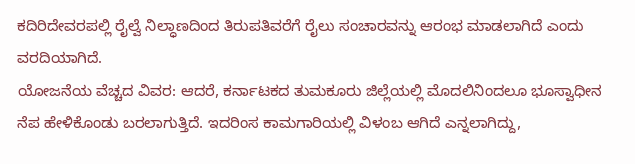ಕದಿರಿದೇವರಪಲ್ಲಿ ರೈಲ್ವೆ ನಿಲ್ಧಾಣದಿಂದ ತಿರುಪತಿವರೆಗೆ ರೈಲು ಸಂಚಾರವನ್ನು ಆರಂಭ ಮಾಡಲಾಗಿದೆ ಎಂದು ವರದಿಯಾಗಿದೆ.
ಯೋಜನೆಯ ವೆಚ್ಚದ ವಿವರ: ಆದರೆ, ಕರ್ನಾಟಕದ ತುಮಕೂರು ಜಿಲ್ಲೆಯಲ್ಲಿ ಮೊದಲಿನಿಂದಲೂ ಭೂಸ್ವಾಧೀನ ನೆಪ ಹೇಳಿಕೊಂಡು ಬರಲಾಗುತ್ತಿದೆ. ಇದರಿಂಸ ಕಾಮಗಾರಿಯಲ್ಲಿ ವಿಳಂಬ ಆಗಿದೆ ಎನ್ನಲಾಗಿದ್ದು,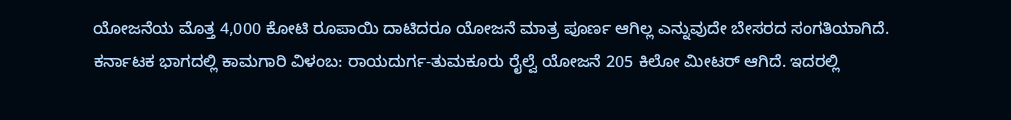ಯೋಜನೆಯ ಮೊತ್ತ 4,000 ಕೋಟಿ ರೂಪಾಯಿ ದಾಟಿದರೂ ಯೋಜನೆ ಮಾತ್ರ ಪೂರ್ಣ ಆಗಿಲ್ಲ ಎನ್ನುವುದೇ ಬೇಸರದ ಸಂಗತಿಯಾಗಿದೆ.
ಕರ್ನಾಟಕ ಭಾಗದಲ್ಲಿ ಕಾಮಗಾರಿ ವಿಳಂಬ: ರಾಯದುರ್ಗ-ತುಮಕೂರು ರೈಲ್ವೆ ಯೋಜನೆ 205 ಕಿಲೋ ಮೀಟರ್ ಆಗಿದೆ. ಇದರಲ್ಲಿ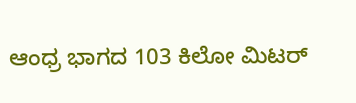ಆಂಧ್ರ ಭಾಗದ 103 ಕಿಲೋ ಮಿಟರ್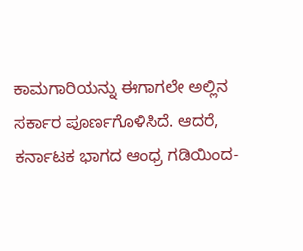ಕಾಮಗಾರಿಯನ್ನು ಈಗಾಗಲೇ ಅಲ್ಲಿನ ಸರ್ಕಾರ ಪೂರ್ಣಗೊಳಿಸಿದೆ. ಆದರೆ, ಕರ್ನಾಟಕ ಭಾಗದ ಆಂಧ್ರ ಗಡಿಯಿಂದ-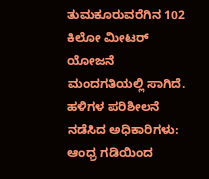ತುಮಕೂರುವರೆಗಿನ 102 ಕಿಲೋ ಮೀಟರ್ ಯೋಜನೆ ಮಂದಗತಿಯಲ್ಲಿ ಸಾಗಿದೆ.
ಹಳಿಗಳ ಪರಿಶೀಲನೆ ನಡೆಸಿದ ಅಧಿಕಾರಿಗಳು: ಆಂಧ್ರ ಗಡಿಯಿಂದ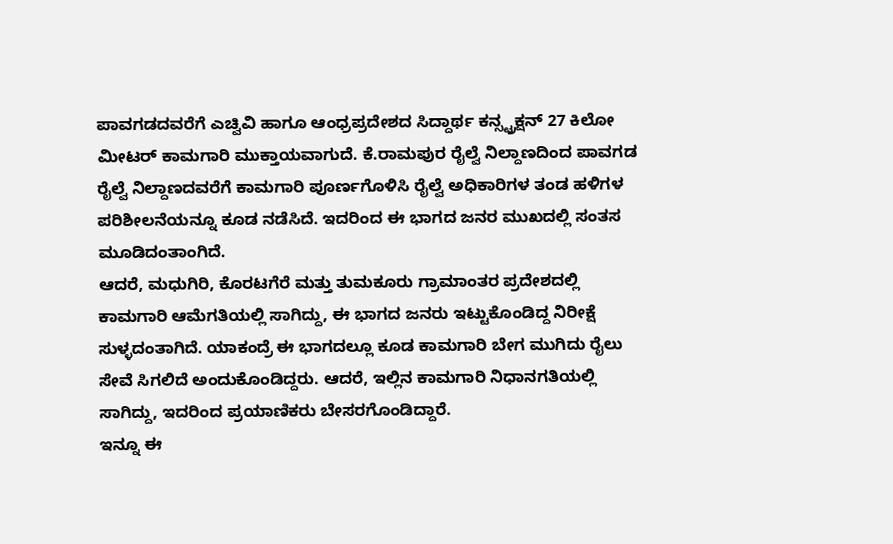ಪಾವಗಡದವರೆಗೆ ಎಚ್ವಿವಿ ಹಾಗೂ ಆಂಧ್ರಪ್ರದೇಶದ ಸಿದ್ದಾರ್ಥ ಕನ್ಸ್ಟ್ರಕ್ಷನ್ 27 ಕಿಲೋ ಮೀಟರ್ ಕಾಮಗಾರಿ ಮುಕ್ತಾಯವಾಗುದೆ. ಕೆ.ರಾಮಪುರ ರೈಲ್ವೆ ನಿಲ್ದಾಣದಿಂದ ಪಾವಗಡ ರೈಲ್ವೆ ನಿಲ್ದಾಣದವರೆಗೆ ಕಾಮಗಾರಿ ಪೂರ್ಣಗೊಳಿಸಿ ರೈಲ್ವೆ ಅಧಿಕಾರಿಗಳ ತಂಡ ಹಳಿಗಳ ಪರಿಶೀಲನೆಯನ್ನೂ ಕೂಡ ನಡೆಸಿದೆ. ಇದರಿಂದ ಈ ಭಾಗದ ಜನರ ಮುಖದಲ್ಲಿ ಸಂತಸ ಮೂಡಿದಂತಾಂಗಿದೆ.
ಆದರೆ, ಮಧುಗಿರಿ, ಕೊರಟಗೆರೆ ಮತ್ತು ತುಮಕೂರು ಗ್ರಾಮಾಂತರ ಪ್ರದೇಶದಲ್ಲಿ ಕಾಮಗಾರಿ ಆಮೆಗತಿಯಲ್ಲಿ ಸಾಗಿದ್ದು, ಈ ಭಾಗದ ಜನರು ಇಟ್ಟುಕೊಂಡಿದ್ದ ನಿರೀಕ್ಷೆ ಸುಳ್ಳದಂತಾಗಿದೆ. ಯಾಕಂದ್ರೆ ಈ ಭಾಗದಲ್ಲೂ ಕೂಡ ಕಾಮಗಾರಿ ಬೇಗ ಮುಗಿದು ರೈಲು ಸೇವೆ ಸಿಗಲಿದೆ ಅಂದುಕೊಂಡಿದ್ದರು. ಆದರೆ, ಇಲ್ಲಿನ ಕಾಮಗಾರಿ ನಿಧಾನಗತಿಯಲ್ಲಿ ಸಾಗಿದ್ದು, ಇದರಿಂದ ಪ್ರಯಾಣಿಕರು ಬೇಸರಗೊಂಡಿದ್ದಾರೆ.
ಇನ್ನೂ ಈ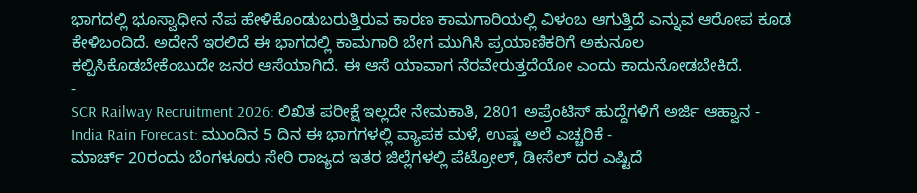ಭಾಗದಲ್ಲಿ ಭೂಸ್ವಾಧೀನ ನೆಪ ಹೇಳಿಕೊಂಡುಬರುತ್ತಿರುವ ಕಾರಣ ಕಾಮಗಾರಿಯಲ್ಲಿ ವಿಳಂಬ ಆಗುತ್ತಿದೆ ಎನ್ನುವ ಆರೋಪ ಕೂಡ ಕೇಳಿಬಂದಿದೆ. ಅದೇನೆ ಇರಲಿದೆ ಈ ಭಾಗದಲ್ಲಿ ಕಾಮಗಾರಿ ಬೇಗ ಮುಗಿಸಿ ಪ್ರಯಾಣಿಕರಿಗೆ ಅಕುನೂಲ ಕಲ್ಪಿಸಿಕೊಡಬೇಕೆಂಬುದೇ ಜನರ ಆಸೆಯಾಗಿದೆ. ಈ ಆಸೆ ಯಾವಾಗ ನೆರವೇರುತ್ತದೆಯೋ ಎಂದು ಕಾದುನೋಡಬೇಕಿದೆ.
-
SCR Railway Recruitment 2026: ಲಿಖಿತ ಪರೀಕ್ಷೆ ಇಲ್ಲದೇ ನೇಮಕಾತಿ, 2801 ಅಪ್ರೆಂಟಿಸ್ ಹುದ್ದೆಗಳಿಗೆ ಅರ್ಜಿ ಆಹ್ವಾನ -
India Rain Forecast: ಮುಂದಿನ 5 ದಿನ ಈ ಭಾಗಗಳಲ್ಲಿ ವ್ಯಾಪಕ ಮಳೆ, ಉಷ್ಣ ಅಲೆ ಎಚ್ಚರಿಕೆ -
ಮಾರ್ಚ್ 20ರಂದು ಬೆಂಗಳೂರು ಸೇರಿ ರಾಜ್ಯದ ಇತರ ಜಿಲ್ಲೆಗಳಲ್ಲಿ ಪೆಟ್ರೋಲ್, ಡೀಸೆಲ್ ದರ ಎಷ್ಟಿದೆ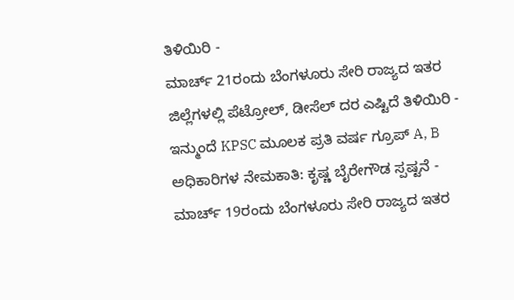ತಿಳಿಯಿರಿ -
ಮಾರ್ಚ್ 21ರಂದು ಬೆಂಗಳೂರು ಸೇರಿ ರಾಜ್ಯದ ಇತರ ಜಿಲ್ಲೆಗಳಲ್ಲಿ ಪೆಟ್ರೋಲ್, ಡೀಸೆಲ್ ದರ ಎಷ್ಟಿದೆ ತಿಳಿಯಿರಿ -
ಇನ್ಮುಂದೆ KPSC ಮೂಲಕ ಪ್ರತಿ ವರ್ಷ ಗ್ರೂಪ್ A, B ಅಧಿಕಾರಿಗಳ ನೇಮಕಾತಿ: ಕೃಷ್ಣ ಬೈರೇಗೌಡ ಸ್ಪಷ್ಟನೆ -
ಮಾರ್ಚ್ 19ರಂದು ಬೆಂಗಳೂರು ಸೇರಿ ರಾಜ್ಯದ ಇತರ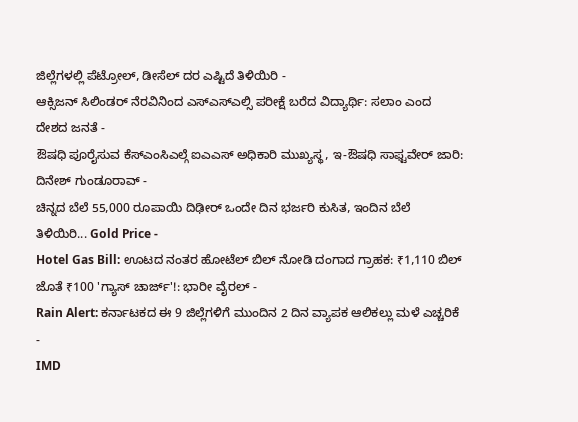ಜಿಲ್ಲೆಗಳಲ್ಲಿ ಪೆಟ್ರೋಲ್, ಡೀಸೆಲ್ ದರ ಎಷ್ಟಿದೆ ತಿಳಿಯಿರಿ -
ಆಕ್ಸಿಜನ್ ಸಿಲಿಂಡರ್ ನೆರವಿನಿಂದ ಎಸ್ಎಸ್ಎಲ್ಸಿ ಪರೀಕ್ಷೆ ಬರೆದ ವಿದ್ಯಾರ್ಥಿ: ಸಲಾಂ ಎಂದ ದೇಶದ ಜನತೆ -
ಔಷಧಿ ಪೂರೈಸುವ ಕೆಸ್ಎಂಸಿಎಲ್ಗೆ ಐಎಎಸ್ ಅಧಿಕಾರಿ ಮುಖ್ಯಸ್ಥ, ಇ-ಔಷಧಿ ಸಾಫ್ಟವೇರ್ ಜಾರಿ: ದಿನೇಶ್ ಗುಂಡೂರಾವ್ -
ಚಿನ್ನದ ಬೆಲೆ 55,000 ರೂಪಾಯಿ ದಿಢೀರ್ ಒಂದೇ ದಿನ ಭರ್ಜರಿ ಕುಸಿತ, ಇಂದಿನ ಬೆಲೆ ತಿಳಿಯಿರಿ... Gold Price -
Hotel Gas Bill: ಊಟದ ನಂತರ ಹೋಟೆಲ್ ಬಿಲ್ ನೋಡಿ ದಂಗಾದ ಗ್ರಾಹಕ: ₹1,110 ಬಿಲ್ ಜೊತೆ ₹100 'ಗ್ಯಾಸ್ ಚಾರ್ಜ್'!: ಭಾರೀ ವೈರಲ್ -
Rain Alert: ಕರ್ನಾಟಕದ ಈ 9 ಜಿಲ್ಲೆಗಳಿಗೆ ಮುಂದಿನ 2 ದಿನ ವ್ಯಾಪಕ ಆಲಿಕಲ್ಲು ಮಳೆ ಎಚ್ಚರಿಕೆ -
IMD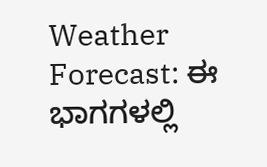Weather Forecast: ಈ ಭಾಗಗಳಲ್ಲಿ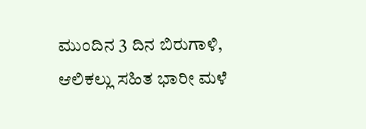ಮುಂದಿನ 3 ದಿನ ಬಿರುಗಾಳಿ, ಆಲಿಕಲ್ಲು ಸಹಿತ ಭಾರೀ ಮಳೆ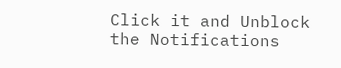Click it and Unblock the Notifications